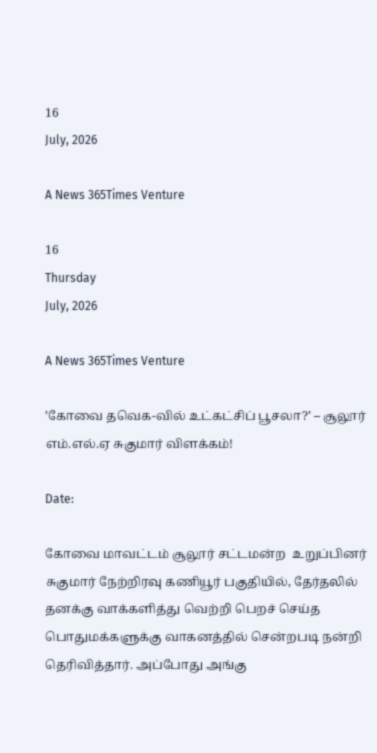16
July, 2026

A News 365Times Venture

16
Thursday
July, 2026

A News 365Times Venture

’கோவை தவெக-வில் உட்கட்சிப் பூசலா?’ – சூலூர் எம்.எல்.ஏ சுகுமார் விளக்கம்!

Date:

கோவை மாவட்டம் சூலூர் சட்டமன்ற  உறுப்பினர் சுகுமார் நேற்றிரவு கணியூர் பகுதியில், தேர்தலில் தனக்கு வாக்களித்து வெற்றி பெறச் செய்த பொதுமக்களுக்கு வாகனத்தில் சென்றபடி நன்றி தெரிவித்தார். அப்போது அங்கு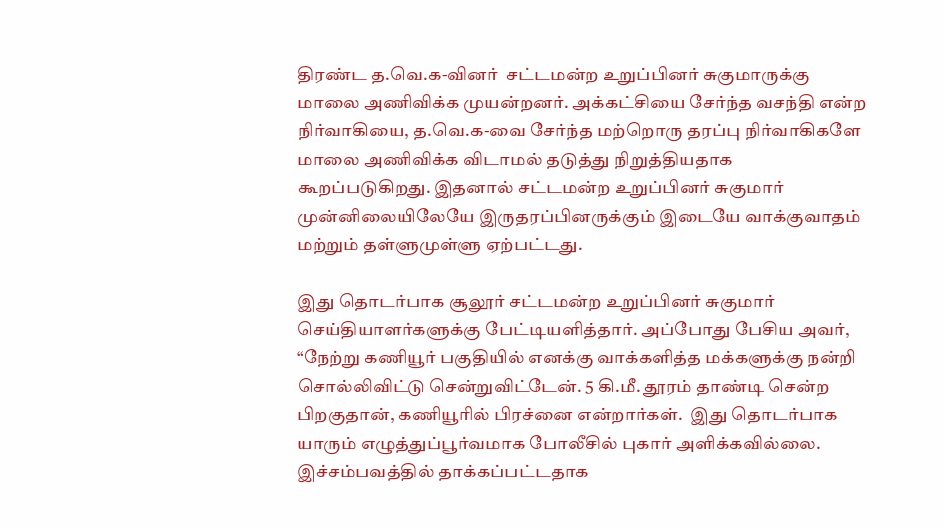திரண்ட த.வெ.க-வினர்  சட்டமன்ற உறுப்பினர் சுகுமாருக்கு மாலை அணிவிக்க முயன்றனர். அக்கட்சியை சேர்ந்த வசந்தி என்ற நிர்வாகியை, த.வெ.க-வை சேர்ந்த மற்றொரு தரப்பு நிர்வாகிகளே மாலை அணிவிக்க விடாமல் தடுத்து நிறுத்தியதாக கூறப்படுகிறது. இதனால் சட்டமன்ற உறுப்பினர் சுகுமார் முன்னிலையிலேயே இருதரப்பினருக்கும் இடையே வாக்குவாதம் மற்றும் தள்ளுமுள்ளு ஏற்பட்டது.

இது தொடர்பாக சூலூர் சட்டமன்ற உறுப்பினர் சுகுமார் செய்தியாளர்களுக்கு பேட்டியளித்தார். அப்போது பேசிய அவர், “நேற்று கணியூர் பகுதியில் எனக்கு வாக்களித்த மக்களுக்கு நன்றி சொல்லிவிட்டு சென்றுவிட்டேன். 5 கி.மீ. தூரம் தாண்டி சென்ற பிறகுதான், கணியூரில் பிரச்னை என்றார்கள்.  இது தொடர்பாக யாரும் எழுத்துப்பூர்வமாக போலீசில் புகார் அளிக்கவில்லை. இச்சம்பவத்தில் தாக்கப்பட்டதாக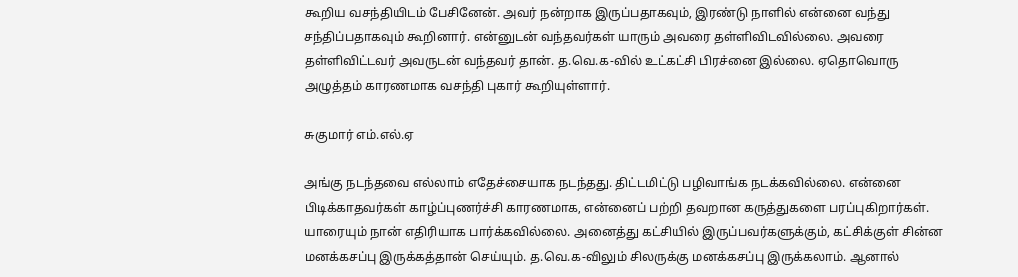கூறிய வசந்தியிடம் பேசினேன். அவர் நன்றாக இருப்பதாகவும், இரண்டு நாளில் என்னை வந்து சந்திப்பதாகவும் கூறினார். என்னுடன் வந்தவர்கள் யாரும் அவரை தள்ளிவிடவில்லை. அவரை தள்ளிவிட்டவர் அவருடன் வந்தவர் தான். த.வெ.க-வில் உட்கட்சி பிரச்னை இல்லை. ஏதொவொரு அழுத்தம் காரணமாக வசந்தி புகார் கூறியுள்ளார்.

சுகுமார் எம்.எல்.ஏ

அங்கு நடந்தவை எல்லாம் எதேச்சையாக நடந்தது. திட்டமிட்டு பழிவாங்க நடக்கவில்லை. என்னை பிடிக்காதவர்கள் காழ்ப்புணர்ச்சி காரணமாக, என்னைப் பற்றி தவறான கருத்துகளை பரப்புகிறார்கள். யாரையும் நான் எதிரியாக பார்க்கவில்லை. அனைத்து கட்சியில் இருப்பவர்களுக்கும், கட்சிக்குள் சின்ன மனக்கசப்பு இருக்கத்தான் செய்யும். த.வெ.க-விலும் சிலருக்கு மனக்கசப்பு இருக்கலாம். ஆனால்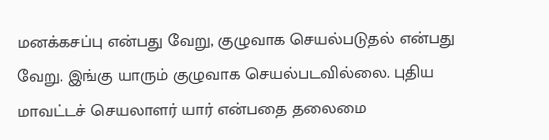மனக்கசப்பு என்பது வேறு, குழுவாக செயல்படுதல் என்பது வேறு. இங்கு யாரும் குழுவாக செயல்படவில்லை. புதிய மாவட்டச் செயலாளர் யார் என்பதை தலைமை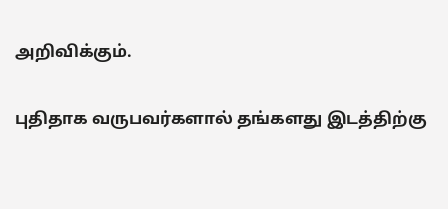அறிவிக்கும்.

புதிதாக வருபவர்களால் தங்களது இடத்திற்கு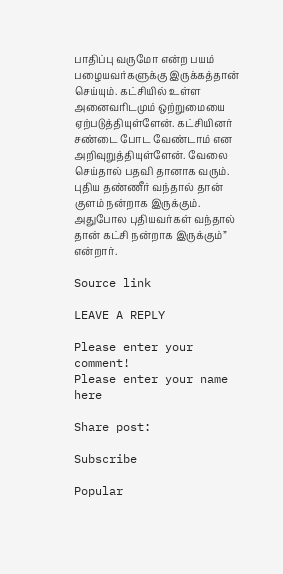பாதிப்பு வருமோ என்ற பயம் பழையவர்களுக்கு இருக்கத்தான் செய்யும். கட்சியில் உள்ள அனைவரிடமும் ஒற்றுமையை ஏற்படுத்தியுள்ளேன். கட்சியினர் சண்டை போட வேண்டாம் என அறிவுறுத்தியுள்ளேன். வேலை செய்தால் பதவி தானாக வரும். புதிய தண்ணீர் வந்தால் தான் குளம் நன்றாக இருக்கும். அதுபோல புதியவர்கள் வந்தால் தான் கட்சி நன்றாக இருக்கும்” என்றார்.

Source link

LEAVE A REPLY

Please enter your comment!
Please enter your name here

Share post:

Subscribe

Popular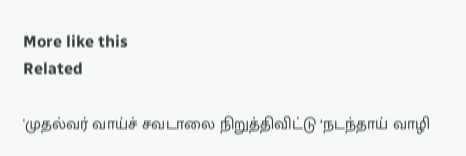More like this
Related

'முதல்வர் வாய்ச் சவடாலை நிறுத்திவிட்டு ‘நடந்தாய் வாழி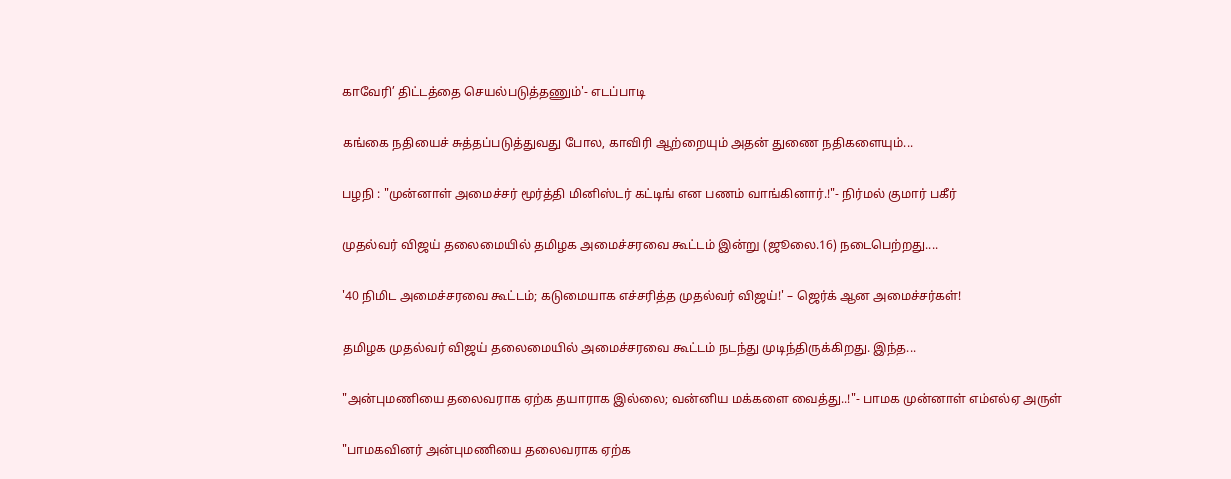காவேரி’ திட்டத்தை செயல்படுத்தணும்'- எடப்பாடி

கங்கை நதியைச் சுத்தப்படுத்துவது போல, காவிரி ஆற்றையும் அதன் துணை நதிகளையும்...

பழநி : "முன்னாள் அமைச்சர் மூர்த்தி மினிஸ்டர் கட்டிங் என பணம் வாங்கினார்.!"- நிர்மல் குமார் பகீர்

முதல்வர் விஜய் தலைமையில் தமிழக அமைச்சரவை கூட்டம் இன்று (ஜூலை.16) நடைபெற்றது....

'40 நிமிட அமைச்சரவை கூட்டம்; கடுமையாக எச்சரித்த முதல்வர் விஜய்!' – ஜெர்க் ஆன அமைச்சர்கள்!

தமிழக முதல்வர் விஜய் தலைமையில் அமைச்சரவை கூட்டம் நடந்து முடிந்திருக்கிறது. இந்த...

"அன்புமணியை தலைவராக ஏற்க தயாராக இல்லை; வன்னிய மக்களை வைத்து..!"- பாமக முன்னாள் எம்எல்ஏ அருள்

"பாமகவினர் அன்புமணியை தலைவராக ஏற்க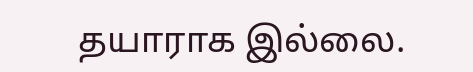தயாராக இல்லை.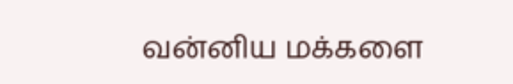வன்னிய மக்களை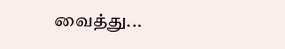வைத்து...